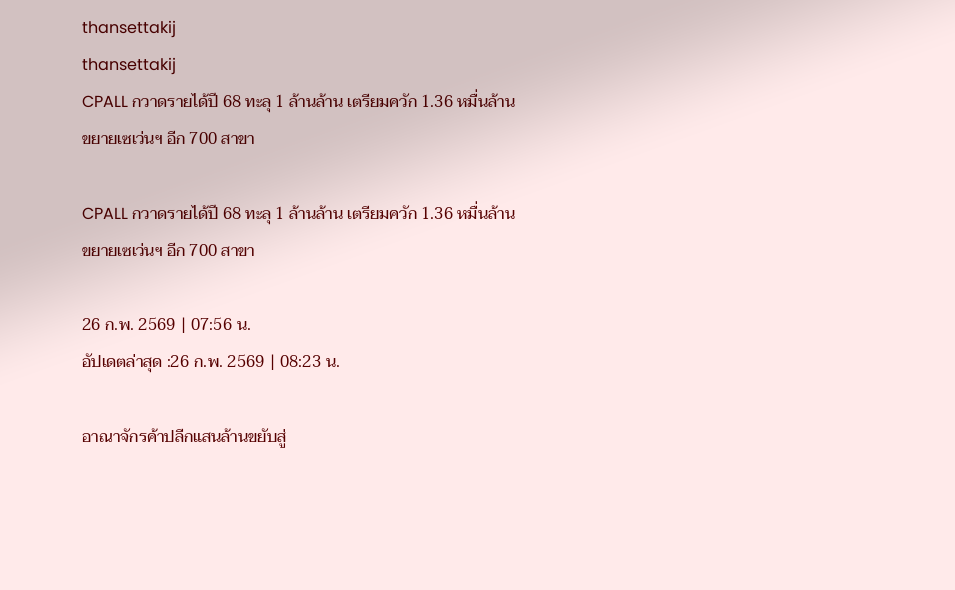thansettakij
thansettakij
CPALL กวาดรายได้ปี 68 ทะลุ 1 ล้านล้าน เตรียมควัก 1.36 หมื่นล้านขยายเซเว่นฯ อีก 700 สาขา

CPALL กวาดรายได้ปี 68 ทะลุ 1 ล้านล้าน เตรียมควัก 1.36 หมื่นล้านขยายเซเว่นฯ อีก 700 สาขา

26 ก.พ. 2569 | 07:56 น.
อัปเดตล่าสุด :26 ก.พ. 2569 | 08:23 น.

อาณาจักรค้าปลีกแสนล้านขยับสู่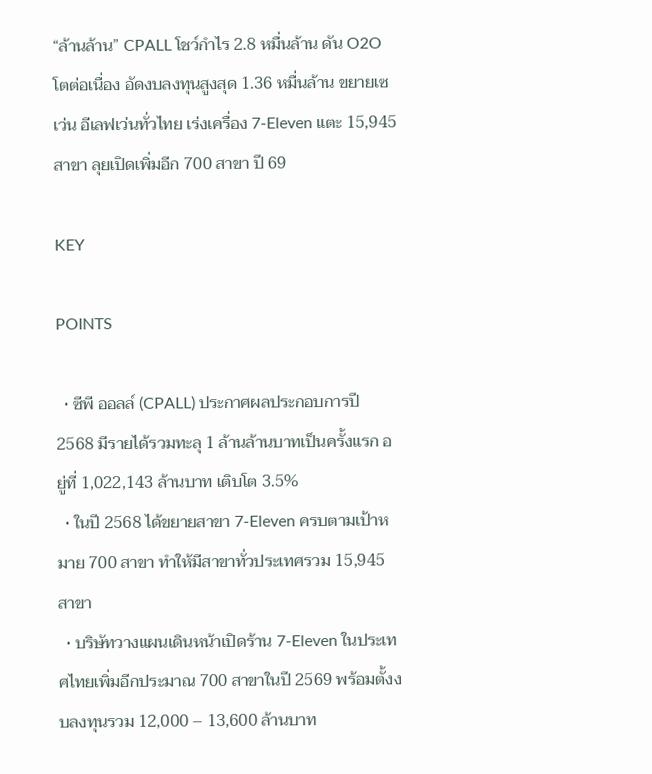“ล้านล้าน” CPALL โชว์กำไร 2.8 หมื่นล้าน ดัน O2O โตต่อเนื่อง อัดงบลงทุนสูงสุด 1.36 หมื่นล้าน ขยายเซเว่น อีเลฟเว่นทั่วไทย เร่งเครื่อง 7-Eleven แตะ 15,945 สาขา ลุยเปิดเพิ่มอีก 700 สาขา ปี 69

KEY

POINTS

  • ซีพี ออลล์ (CPALL) ประกาศผลประกอบการปี 2568 มีรายได้รวมทะลุ 1 ล้านล้านบาทเป็นครั้งแรก อยู่ที่ 1,022,143 ล้านบาท เติบโต 3.5%
  • ในปี 2568 ได้ขยายสาขา 7-Eleven ครบตามเป้าหมาย 700 สาขา ทำให้มีสาขาทั่วประเทศรวม 15,945 สาขา
  • บริษัทวางแผนเดินหน้าเปิดร้าน 7-Eleven ในประเทศไทยเพิ่มอีกประมาณ 700 สาขาในปี 2569 พร้อมตั้งงบลงทุนรวม 12,000 – 13,600 ล้านบาท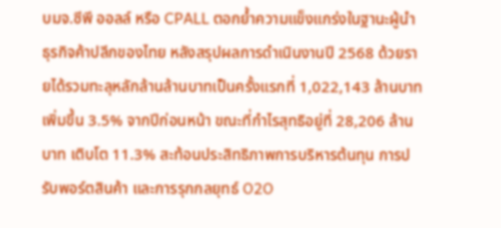บมจ.ซีพี ออลล์ หรือ CPALL ตอกย้ำความแข็งแกร่งในฐานะผู้นำธุรกิจค้าปลีกของไทย หลังสรุปผลการดำเนินงานปี 2568 ด้วยรายได้รวมทะลุหลักล้านล้านบาทเป็นครั้งแรกที่ 1,022,143 ล้านบาท เพิ่มขึ้น 3.5% จากปีก่อนหน้า ขณะที่กำไรสุทธิอยู่ที่ 28,206 ล้านบาท เติบโต 11.3% สะท้อนประสิทธิภาพการบริหารต้นทุน การปรับพอร์ตสินค้า และการรุกกลยุทธ์ O2O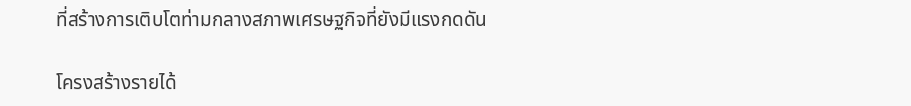ที่สร้างการเติบโตท่ามกลางสภาพเศรษฐกิจที่ยังมีแรงกดดัน

โครงสร้างรายได้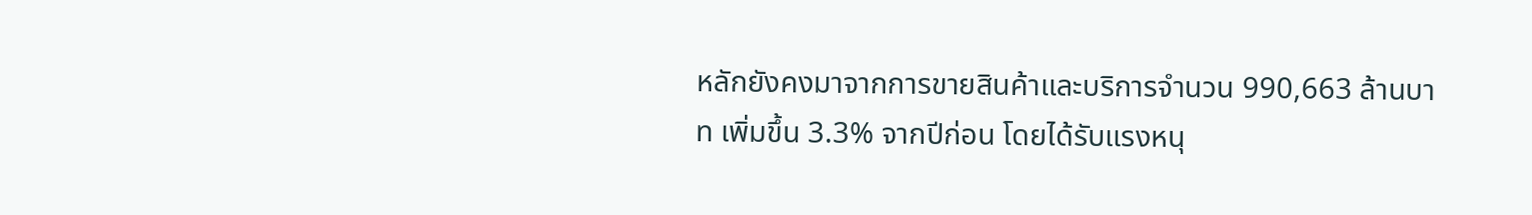หลักยังคงมาจากการขายสินค้าและบริการจำนวน 990,663 ล้านบาท เพิ่มขึ้น 3.3% จากปีก่อน โดยได้รับแรงหนุ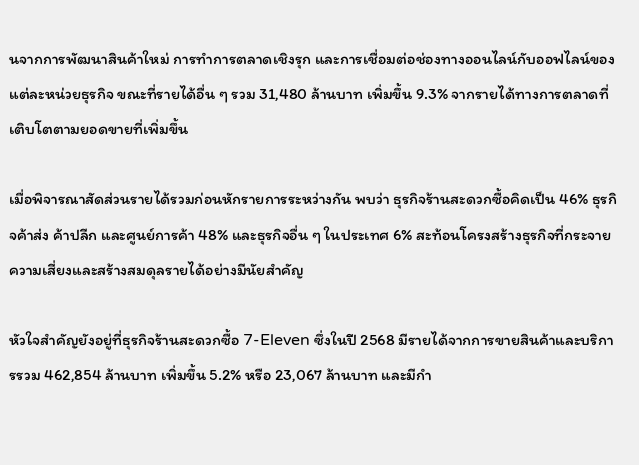นจากการพัฒนาสินค้าใหม่ การทำการตลาดเชิงรุก และการเชื่อมต่อช่องทางออนไลน์กับออฟไลน์ของแต่ละหน่วยธุรกิจ ขณะที่รายได้อื่น ๆ รวม 31,480 ล้านบาท เพิ่มขึ้น 9.3% จากรายได้ทางการตลาดที่เติบโตตามยอดขายที่เพิ่มขึ้น

เมื่อพิจารณาสัดส่วนรายได้รวมก่อนหักรายการระหว่างกัน พบว่า ธุรกิจร้านสะดวกซื้อคิดเป็น 46% ธุรกิจค้าส่ง ค้าปลีก และศูนย์การค้า 48% และธุรกิจอื่น ๆ ในประเทศ 6% สะท้อนโครงสร้างธุรกิจที่กระจายความเสี่ยงและสร้างสมดุลรายได้อย่างมีนัยสำคัญ

หัวใจสำคัญยังอยู่ที่ธุรกิจร้านสะดวกซื้อ 7-Eleven ซึ่งในปี 2568 มีรายได้จากการขายสินค้าและบริการรวม 462,854 ล้านบาท เพิ่มขึ้น 5.2% หรือ 23,067 ล้านบาท และมีกำ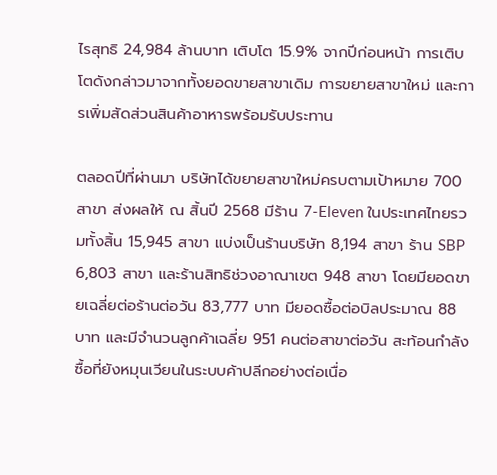ไรสุทธิ 24,984 ล้านบาท เติบโต 15.9% จากปีก่อนหน้า การเติบโตดังกล่าวมาจากทั้งยอดขายสาขาเดิม การขยายสาขาใหม่ และการเพิ่มสัดส่วนสินค้าอาหารพร้อมรับประทาน

ตลอดปีที่ผ่านมา บริษัทได้ขยายสาขาใหม่ครบตามเป้าหมาย 700 สาขา ส่งผลให้ ณ สิ้นปี 2568 มีร้าน 7-Eleven ในประเทศไทยรวมทั้งสิ้น 15,945 สาขา แบ่งเป็นร้านบริษัท 8,194 สาขา ร้าน SBP 6,803 สาขา และร้านสิทธิช่วงอาณาเขต 948 สาขา โดยมียอดขายเฉลี่ยต่อร้านต่อวัน 83,777 บาท มียอดซื้อต่อบิลประมาณ 88 บาท และมีจำนวนลูกค้าเฉลี่ย 951 คนต่อสาขาต่อวัน สะท้อนกำลังซื้อที่ยังหมุนเวียนในระบบค้าปลีกอย่างต่อเนื่อ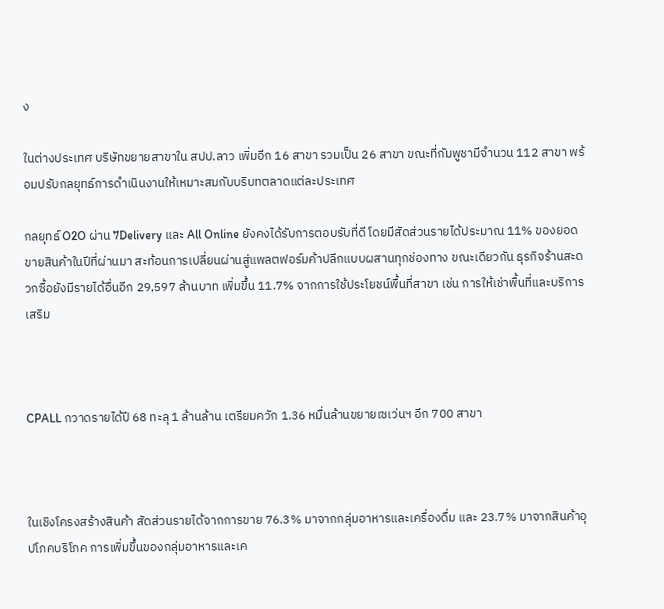ง

ในต่างประเทศ บริษัทขยายสาขาใน สปป.ลาว เพิ่มอีก 16 สาขา รวมเป็น 26 สาขา ขณะที่กัมพูชามีจำนวน 112 สาขา พร้อมปรับกลยุทธ์การดำเนินงานให้เหมาะสมกับบริบทตลาดแต่ละประเทศ

กลยุทธ์ O2O ผ่าน 7Delivery และ All Online ยังคงได้รับการตอบรับที่ดี โดยมีสัดส่วนรายได้ประมาณ 11% ของยอดขายสินค้าในปีที่ผ่านมา สะท้อนการเปลี่ยนผ่านสู่แพลตฟอร์มค้าปลีกแบบผสานทุกช่องทาง ขณะเดียวกัน ธุรกิจร้านสะดวกซื้อยังมีรายได้อื่นอีก 29,597 ล้านบาท เพิ่มขึ้น 11.7% จากการใช้ประโยชน์พื้นที่สาขา เช่น การให้เช่าพื้นที่และบริการเสริม



CPALL กวาดรายได้ปี 68 ทะลุ 1 ล้านล้าน เตรียมควัก 1.36 หมื่นล้านขยายเซเว่นฯ อีก 700 สาขา



ในเชิงโครงสร้างสินค้า สัดส่วนรายได้จากการขาย 76.3% มาจากกลุ่มอาหารและเครื่องดื่ม และ 23.7% มาจากสินค้าอุปโภคบริโภค การเพิ่มขึ้นของกลุ่มอาหารและเค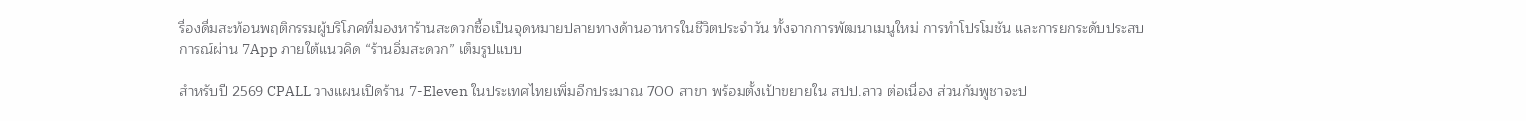รื่องดื่มสะท้อนพฤติกรรมผู้บริโภคที่มองหาร้านสะดวกซื้อเป็นจุดหมายปลายทางด้านอาหารในชีวิตประจำวัน ทั้งจากการพัฒนาเมนูใหม่ การทำโปรโมชัน และการยกระดับประสบการณ์ผ่าน 7App ภายใต้แนวคิด “ร้านอิ่มสะดวก” เต็มรูปแบบ

สำหรับปี 2569 CPALL วางแผนเปิดร้าน 7-Eleven ในประเทศไทยเพิ่มอีกประมาณ 700 สาขา พร้อมตั้งเป้าขยายใน สปป.ลาว ต่อเนื่อง ส่วนกัมพูชาจะป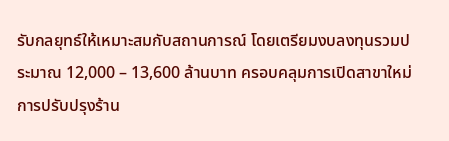รับกลยุทธ์ให้เหมาะสมกับสถานการณ์ โดยเตรียมงบลงทุนรวมประมาณ 12,000 – 13,600 ล้านบาท ครอบคลุมการเปิดสาขาใหม่ การปรับปรุงร้าน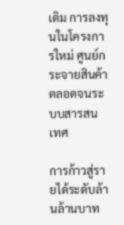เดิม การลงทุนในโครงการใหม่ ศูนย์กระจายสินค้า ตลอดจนระบบสารสนเทศ

การก้าวสู่รายได้ระดับล้านล้านบาท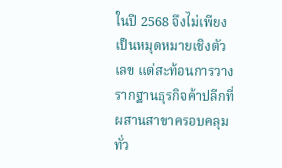ในปี 2568 จึงไม่เพียงเป็นหมุดหมายเชิงตัวเลข แต่สะท้อนการวางรากฐานธุรกิจค้าปลีกที่ผสานสาขาครอบคลุมทั่ว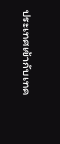ประเทศเข้ากับเทค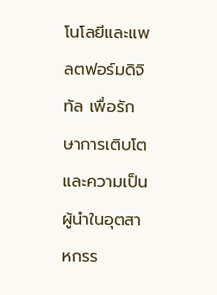โนโลยีและแพลตฟอร์มดิจิทัล เพื่อรักษาการเติบโตและความเป็นผู้นำในอุตสาหกรร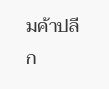มค้าปลีก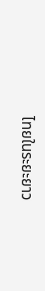ไทยในระยะยาว